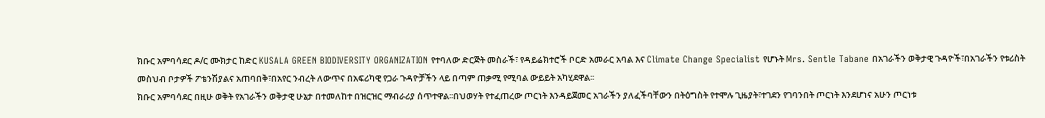ክቡር አምባሳደር ዶ/ር ሙክታር ከድር KUSALA GREEN BIODIVERSITY ORGANIZATION የተባለው ድርጅት መስራች፣ የዳይሬክተሮች ቦርድ አመራር አባል እና Climate Change Specialist የሆኑት Mrs. Sentle Tabane በአገራችን ወቅታዊ ጉዳዮች፣በአገራችን የቱሪስት መስህብ ቦታዎች ፖቴንሽያልና አጠባበቅ፣በአየር ንብረት ለውጥና በአፍሪካዊ የጋራ ጉዳዮቻችን ላይ በጣም ጠቃሚ የሚባል ውይይት አካሂደዋል፡፡
ክቡር አምባሳደር በዚሁ ወቅት የአገራችን ወቅታዊ ሁኔታ በተመለከተ በዝርዝር ማብራሪያ ሰጥተዋል፡፡በህወሃት የተፈጠረው ጦርነት እንዳይጀመር አገራችን ያለፈችባቸውን በትዕግስት የተሞሉ ጊዜያት፣ተገደን የገባንበት ጦርነት እንደሆነና አሁን ጦርነቱ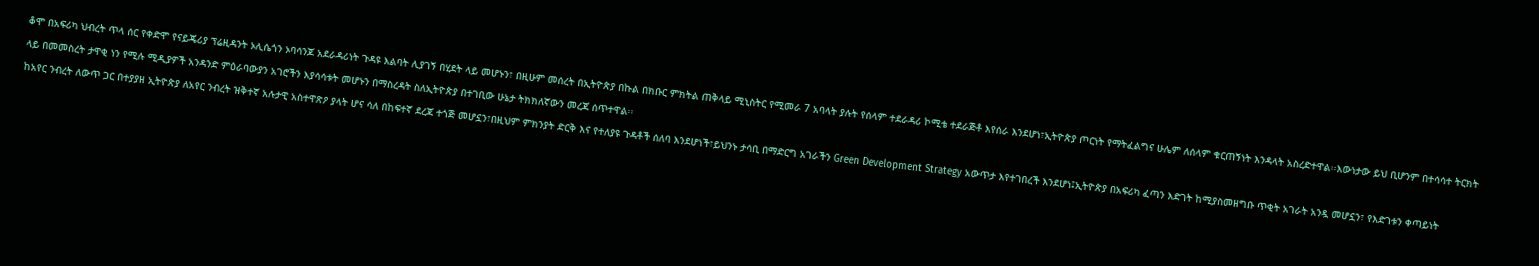ቆሞ በአፍሪካ ህብረት ጥላ ሰር የቀድሞ የናይጄሪያ ፕሬዚዳንት ኦሊሴጎን ኦባሳንጆ አደራዳሪነት ጉዳዩ እልባት ሊያገኝ በሂደት ላይ መሆኑን፣ በዚሁም መሰረት በኢትዮጵያ በኩል በክቡር ምክትል ጠቅላይ ሚኒስትር የሚመራ 7 አባላት ያሉት የሰላም ተደራዳሪ ኮሚቴ ተደራጅቶ እየሰራ እንደሆነ፣ኢትዮጵያ ጦርነት የማትፈልግና ሁሌም ለሰላም ቁርጠኝነት እንዳላት አስረድተዋል፡፡እውነታው ይህ ቢሆንም በተሳሳተ ትርክት ላይ በመመስረት ታዋቂ ነን የሚሉ ሚዲያዎች አንዳንድ ምዕራባውያን አገሮችን እያሳሳቱት መሆኑን በማስረዳት ስለኢትዮጵያ በተገቢው ሁኔታ ትክክለኛውን መረጃ ሰጥተዋል፡፡
ከአየር ንብረት ለውጥ ጋር በተያያዘ ኢትዮጵያ ለአየር ንብረት ዝቅተኛ አሉታዊ አስተዋጽዖ ያላት ሆና ሳለ በከፍተኛ ደረጃ ተጎጅ መሆኗን፣በዚህም ምክንያት ድርቅ እና የተለያዩ ጉዳቶች ሰለባ እንደሆነች፣ይህንኑ ታሳቢ በማድርግ አገራችን Green Development Strategy አውጥታ እየተገበረች እንደሆነ፤ኢትዮጵያ በአፍሪካ ፈጣን እድገት ከሚያስመዘግቡ ጥቂት አገራት አንዷ መሆኗን፣ የእድገቱን ቀጣይነት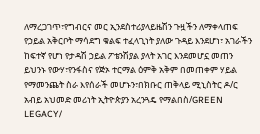ለማረጋገጥ፣የግብርና መር ኢንደስተሪያላይዜሽን ጉዟችን ለማቀላጠፍ የኃይል አቅርቦት ማሳደግ ቁልፍ ተፈላጊነት ያለው ጉዳይ እንደሆነ፣ አገራችን ከፍተኛ የሆነ የታዳሽ ኃይል ፖቴንሽያል ያላት አገር እንደመሆኗ መጠን ይህንኑ የውሃ፣የንፋስና የጅኦ ተርማል ዕምቅ አቅም በመጠቀም ሃይል የማመንጨት ስራ እየሰራች መሆኑን፣በክቡር ጠቅላይ ሚኒስትር ዶ/ር አብይ አህመድ መሪነት ኢትዮጵያን አረንጓዴ የማልበስ/GREEN LEGACY/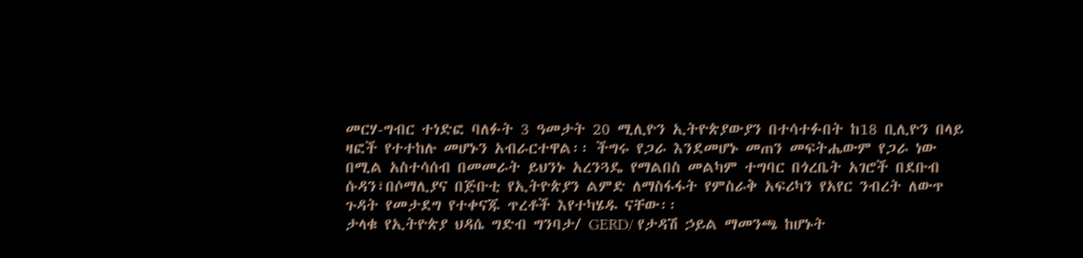መርሃ-ግብር ተነድፎ ባለፉት 3 ዓመታት 20 ሚሊዮን ኢትዮጵያውያን በተሳተፉበት ከ18 ቢሊዮን በላይ ዛፎች የተተከሉ መሆኑን አብራርተዋል፡፡ ችግሩ የጋራ እንደመሆኑ መጠን መፍትሔውም የጋራ ነው በሚል አስተሳሰብ በመመራት ይህንኑ አረንጓዴ የማልበስ መልካም ተግባር በጎረቤት አገሮች በደቡብ ሱዳን፣በሶማሊያና በጅቡቲ የኢትዮጵያን ልምድ ለማስፋፋት የምስራቅ አፍሪካን የአየር ንብረት ለውጥ ጉዳት የመታደግ የተቀናጁ ጥረቶች እየተካሄዱ ናቸው፡፡
ታላቁ የኢትዮጵያ ህዳሴ ግድብ ግንባታ/ GERD/ የታዳሽ ኃይል ማመንጫ ከሆኑት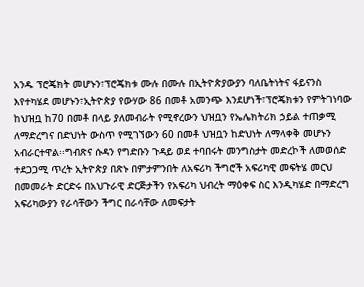አንዱ ፕሮጄክት መሆኑን፣ፕሮጄክቱ ሙሉ በሙሉ በኢትዮጵያውያን ባለቤትነትና ፋይናንስ እየተካሄደ መሆኑን፣ኢትዮጵያ የውሃው 86 በመቶ አመንጭ እንደሆነች፣ፕሮጄክቱን የምትገነባው ከህዝቧ ከ70 በመቶ በላይ ያለመብራት የሚኖረውን ህዝቧን የኤሌክትሪክ ኃይል ተጠቃሚ ለማድረግና በድህነት ውስጥ የሚገኘውን 60 በመቶ ህዝቧን ከድህነት ለማላቀቅ መሆኑን አብራርተዋል፡፡ግብጽና ሱዳን የግድቡን ጉዳይ ወደ ተባበሩት መንግስታት መድረኮች ለመወሰድ ተደጋጋሚ ጥረት ኢትዮጵያ በጽኑ በምታምንበት ለአፍሪካ ችግሮች አፍሪካዊ መፍትሄ መርህ በመመራት ድርድሩ በአህጉራዊ ድርጅታችን የአፍሪካ ህብረት ማዕቀፍ ስር እንዲካሄድ በማድረግ አፍሪካውያን የራሳቸውን ችግር በራሳቸው ለመፍታት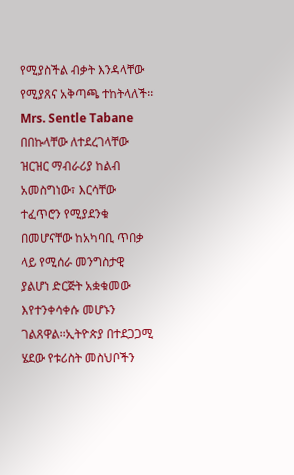የሚያስችል ብቃት እንዳላቸው የሚያጸና አቅጣጫ ተከትላለች፡፡
Mrs. Sentle Tabane በበኩላቸው ለተደረገላቸው ዝርዝር ማብራሪያ ከልብ አመስግነው፣ እርሳቸው ተፈጥሮን የሚያደንቁ በመሆናቸው ከአካባቢ ጥበቃ ላይ የሚሰራ መንግስታዊ ያልሆነ ድርጅት አቋቁመው እየተንቀሳቀሱ መሆኑን ገልጸዋል፡፡ኢትዮጵያ በተደጋጋሚ ሄደው የቱሪስት መስህቦችን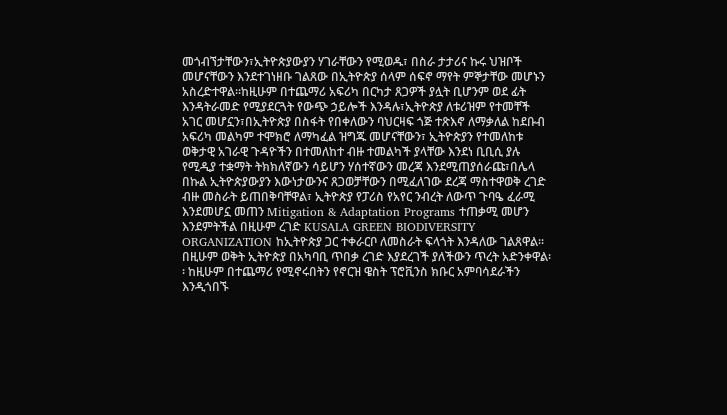መጎብኘታቸውን፣ኢትዮጵያውያን ሃገራቸውን የሚወዱ፣ በስራ ታታሪና ኩሩ ህዝቦች መሆናቸውን እንደተገነዘቡ ገልጸው በኢትዮጵያ ሰላም ሰፍኖ ማየት ምኞታቸው መሆኑን አስረድተዋል፡፡ከዚሁም በተጨማሪ አፍሪካ በርካታ ጸጋዎች ያሏት ቢሆንም ወደ ፊት እንዳትራመድ የሚያደርጓት የውጭ ኃይሎች እንዳሉ፣ኢትዮጵያ ለቱሪዝም የተመቸች አገር መሆኗን፣በኢትዮጵያ በስፋት የበቀለውን ባህርዛፍ ጎጅ ተጽእኖ ለማቃለል ከደቡብ አፍሪካ መልካም ተሞክሮ ለማካፈል ዝግጁ መሆናቸውን፣ ኢትዮጵያን የተመለከቱ ወቅታዊ አገራዊ ጉዳዮችን በተመለከተ ብዙ ተመልካች ያላቸው እንደነ ቢቢሲ ያሉ የሚዲያ ተቋማት ትክክለኛውን ሳይሆን ሃሰተኛውን መረጃ እንደሚጠያሰራጩ፣በሌላ በኩል ኢትዮጵያውያን እውነታውንና ጸጋወቻቸውን በሚፈለገው ደረጃ ማስተዋወቅ ረገድ ብዙ መስራት ይጠበቅባቸዋል፣ ኢትዮጵያ የፓሪስ የአየር ንብረት ለውጥ ጉባዔ ፈራሚ እንደመሆኗ መጠን Mitigation & Adaptation Programs ተጠቃሚ መሆን እንደምትችል በዚሁም ረገድ KUSALA GREEN BIODIVERSITY ORGANIZATION ከኢትዮጵያ ጋር ተቀራርቦ ለመስራት ፍላጎት እንዳለው ገልጸዋል፡፡ በዚሁም ወቅት ኢትዮጵያ በአካባቢ ጥበቃ ረገድ እያደረገች ያለችውን ጥረት አድንቀዋል፡፡ ከዚሁም በተጨማሪ የሚኖሩበትን የኖርዝ ዌስት ፕሮቪንስ ክቡር አምባሳደራችን እንዲጎበኙ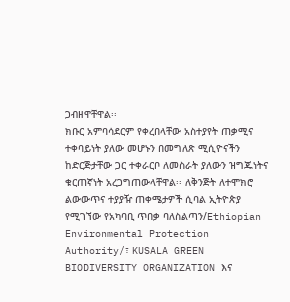ጋብዘዋቸዋል፡፡
ክቡር አምባሳደርም የቀረበላቸው አስተያየት ጠቃሚና ተቀባይነት ያለው መሆኑን በመግለጽ ሚሲዮናችን ከድርጅታቸው ጋር ተቀራርቦ ለመስራት ያለውን ዝግጁነትና ቁርጠኛነት አረጋግጠውላቸዋል፡፡ ለቅንጅት ለተሞክሮ ልውውጥና ተያያዥ ጠቀሜታዎች ሲባል ኢትዮጵያ የሚገኘው የአካባቢ ጥበቃ ባለስልጣን/Ethiopian Environmental Protection Authority/፣ KUSALA GREEN BIODIVERSITY ORGANIZATION እና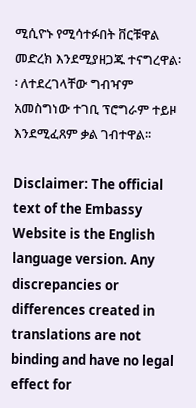ሚሲዮኑ የሚሳተፉበት ቨርቹዋል መድረክ እንደሚያዘጋጁ ተናግረዋል፡፡ ለተደረገላቸው ግብዣም አመስግነው ተገቢ ፕሮግራም ተይዞ እንደሚፈጸም ቃል ገብተዋል፡፡

Disclaimer: The official text of the Embassy Website is the English language version. Any discrepancies or differences created in translations are not binding and have no legal effect for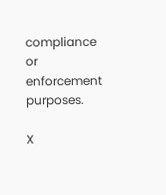compliance or enforcement purposes.

X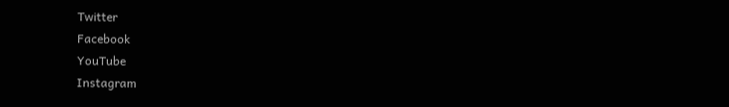Twitter
Facebook
YouTube
Instagram